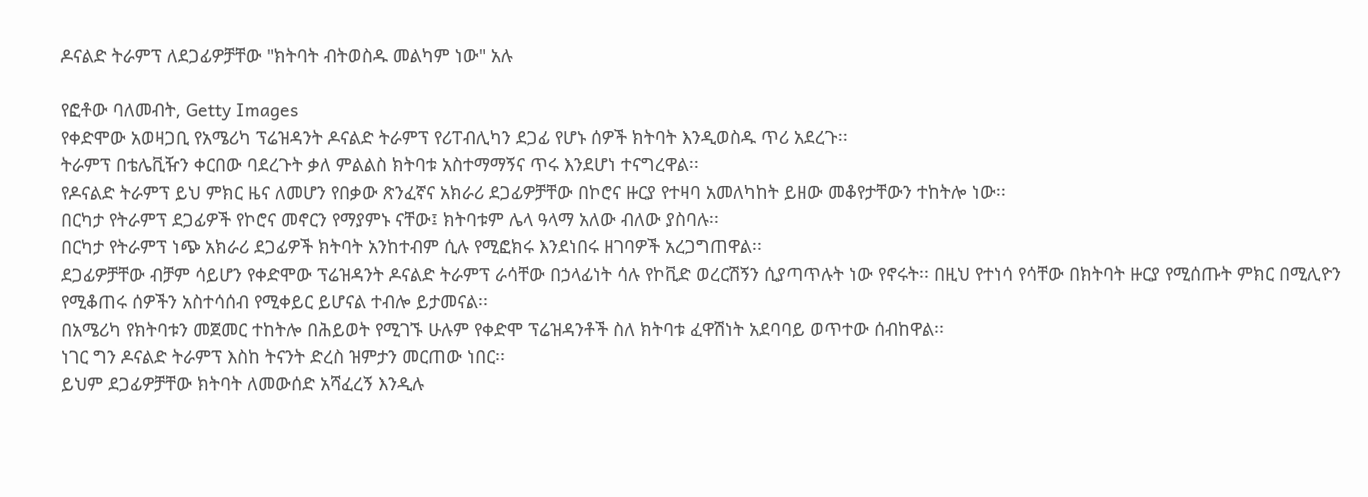ዶናልድ ትራምፕ ለደጋፊዎቻቸው "ክትባት ብትወስዱ መልካም ነው" አሉ

የፎቶው ባለመብት, Getty Images
የቀድሞው አወዛጋቢ የአሜሪካ ፕሬዝዳንት ዶናልድ ትራምፕ የሪፐብሊካን ደጋፊ የሆኑ ሰዎች ክትባት እንዲወስዱ ጥሪ አደረጉ፡፡
ትራምፕ በቴሌቪዥን ቀርበው ባደረጉት ቃለ ምልልስ ክትባቱ አስተማማኝና ጥሩ እንደሆነ ተናግረዋል፡፡
የዶናልድ ትራምፕ ይህ ምክር ዜና ለመሆን የበቃው ጽንፈኛና አክራሪ ደጋፊዎቻቸው በኮሮና ዙርያ የተዛባ አመለካከት ይዘው መቆየታቸውን ተከትሎ ነው፡፡
በርካታ የትራምፕ ደጋፊዎች የኮሮና መኖርን የማያምኑ ናቸው፤ ክትባቱም ሌላ ዓላማ አለው ብለው ያስባሉ፡፡
በርካታ የትራምፕ ነጭ አክራሪ ደጋፊዎች ክትባት አንከተብም ሲሉ የሚፎክሩ እንደነበሩ ዘገባዎች አረጋግጠዋል፡፡
ደጋፊዎቻቸው ብቻም ሳይሆን የቀድሞው ፕሬዝዳንት ዶናልድ ትራምፕ ራሳቸው በኃላፊነት ሳሉ የኮቪድ ወረርሽኝን ሲያጣጥሉት ነው የኖሩት፡፡ በዚህ የተነሳ የሳቸው በክትባት ዙርያ የሚሰጡት ምክር በሚሊዮን የሚቆጠሩ ሰዎችን አስተሳሰብ የሚቀይር ይሆናል ተብሎ ይታመናል፡፡
በአሜሪካ የክትባቱን መጀመር ተከትሎ በሕይወት የሚገኙ ሁሉም የቀድሞ ፕሬዝዳንቶች ስለ ክትባቱ ፈዋሽነት አደባባይ ወጥተው ሰብከዋል፡፡
ነገር ግን ዶናልድ ትራምፕ እስከ ትናንት ድረስ ዝምታን መርጠው ነበር፡፡
ይህም ደጋፊዎቻቸው ክትባት ለመውሰድ አሻፈረኝ እንዲሉ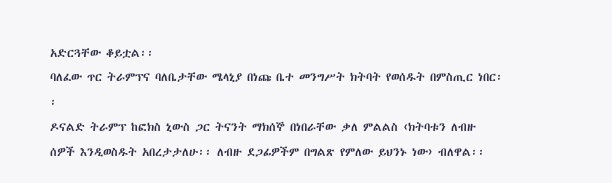አድርጓቸው ቆይቷል፡፡
ባለፈው ጥር ትራምፕና ባለቤታቸው ሜላኒያ በነጩ ቤተ መንግሥት ክትባት የወሰዱት በምስጢር ነበር፡፡
ዶናልድ ትራምፕ ከፎክስ ኒውስ ጋር ትናንት ማክሰኞ በነበራቸው ቃለ ምልልስ ‹ክትባቱን ለብዙ ሰዎች እንዲወስዱት አበረታታለሁ፡፡ ለብዙ ደጋፊዎችም በግልጽ የምለው ይህንኑ ነው› ብለዋል፡፡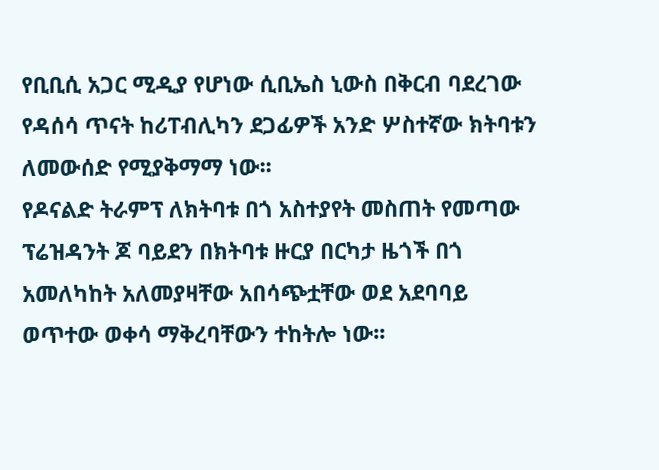የቢቢሲ አጋር ሚዲያ የሆነው ሲቢኤስ ኒውስ በቅርብ ባደረገው የዳሰሳ ጥናት ከሪፐብሊካን ደጋፊዎች አንድ ሦስተኛው ክትባቱን ለመውሰድ የሚያቅማማ ነው፡፡
የዶናልድ ትራምፕ ለክትባቱ በጎ አስተያየት መስጠት የመጣው ፕሬዝዳንት ጆ ባይደን በክትባቱ ዙርያ በርካታ ዜጎች በጎ አመለካከት አለመያዛቸው አበሳጭቷቸው ወደ አደባባይ ወጥተው ወቀሳ ማቅረባቸውን ተከትሎ ነው፡፡